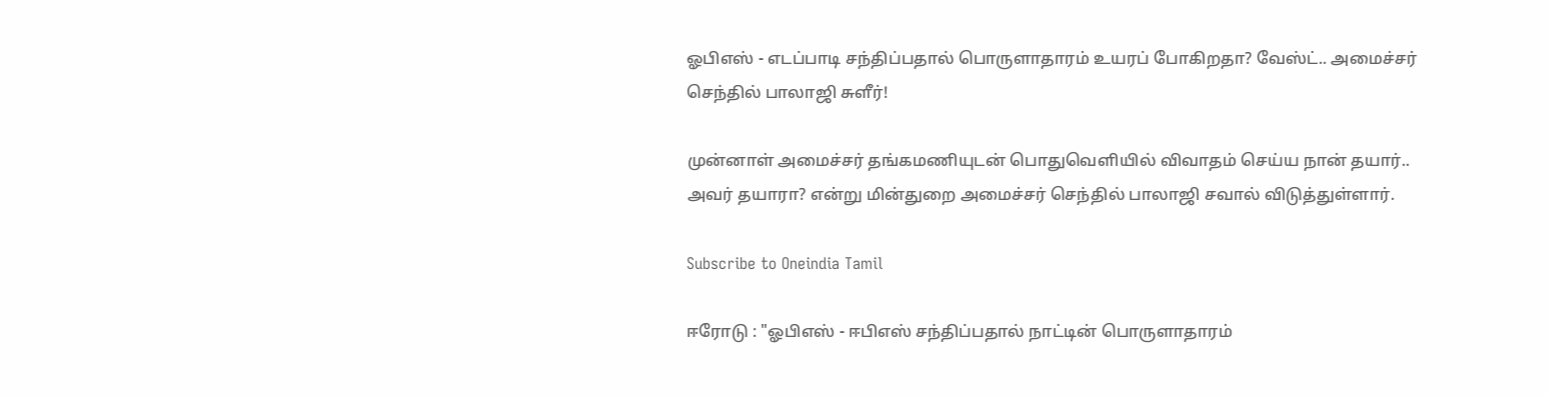ஓபிஎஸ் - எடப்பாடி சந்திப்பதால் பொருளாதாரம் உயரப் போகிறதா? வேஸ்ட்.. அமைச்சர் செந்தில் பாலாஜி சுளீர்!

முன்னாள் அமைச்சர் தங்கமணியுடன் பொதுவெளியில் விவாதம் செய்ய நான் தயார்.. அவர் தயாரா? என்று மின்துறை அமைச்சர் செந்தில் பாலாஜி சவால் விடுத்துள்ளார்.

Subscribe to Oneindia Tamil

ஈரோடு : "ஓபிஎஸ் - ஈபிஎஸ் சந்திப்பதால் நாட்டின் பொருளாதாரம்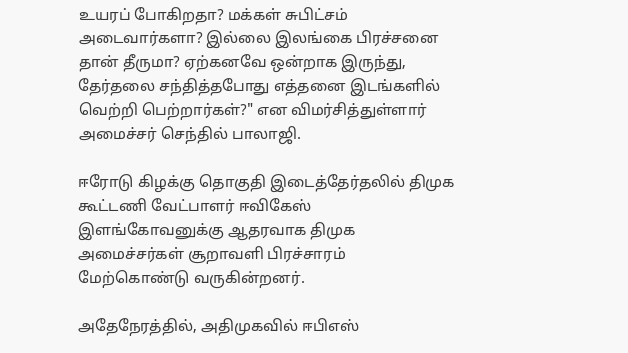உயரப் போகிறதா? மக்கள் சுபிட்சம் அடைவார்களா? இல்லை இலங்கை பிரச்சனை தான் தீருமா? ஏற்கனவே ஒன்றாக இருந்து, தேர்தலை சந்தித்தபோது எத்தனை இடங்களில் வெற்றி பெற்றார்கள்?" என விமர்சித்துள்ளார் அமைச்சர் செந்தில் பாலாஜி.

ஈரோடு கிழக்கு தொகுதி இடைத்தேர்தலில் திமுக கூட்டணி வேட்பாளர் ஈவிகேஸ் இளங்கோவனுக்கு ஆதரவாக திமுக அமைச்சர்கள் சூறாவளி பிரச்சாரம் மேற்கொண்டு வருகின்றனர்.

அதேநேரத்தில், அதிமுகவில் ஈபிஎஸ்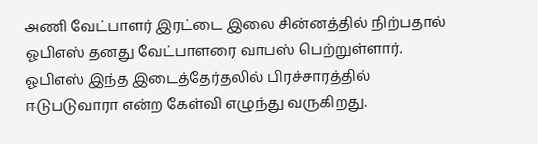அணி வேட்பாளர் இரட்டை இலை சின்னத்தில் நிற்பதால் ஓபிஎஸ் தனது வேட்பாளரை வாபஸ் பெற்றுள்ளார். ஓபிஎஸ் இந்த இடைத்தேர்தலில் பிரச்சாரத்தில் ஈடுபடுவாரா என்ற கேள்வி எழுந்து வருகிறது.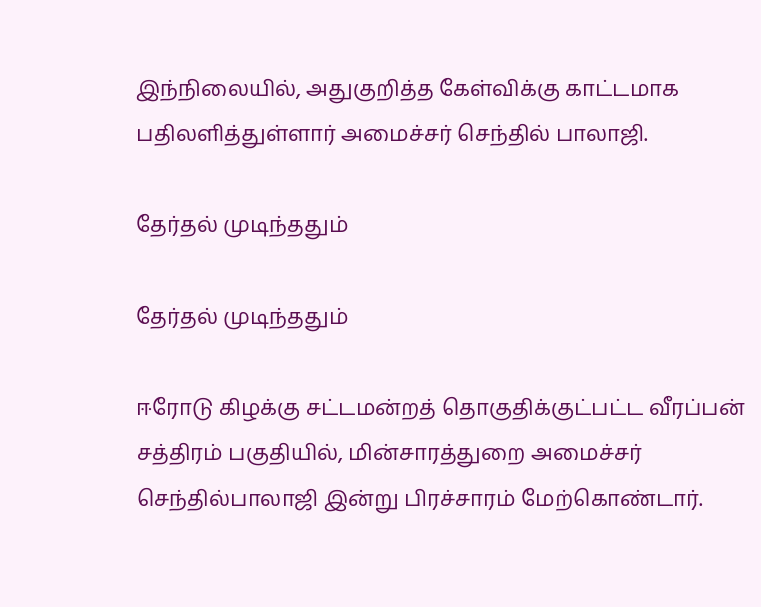இந்நிலையில், அதுகுறித்த கேள்விக்கு காட்டமாக பதிலளித்துள்ளார் அமைச்சர் செந்தில் பாலாஜி.

தேர்தல் முடிந்ததும்

தேர்தல் முடிந்ததும்

ஈரோடு கிழக்கு சட்டமன்றத் தொகுதிக்குட்பட்ட வீரப்பன் சத்திரம் பகுதியில், மின்சாரத்துறை அமைச்சர் செந்தில்பாலாஜி இன்று பிரச்சாரம் மேற்கொண்டார்.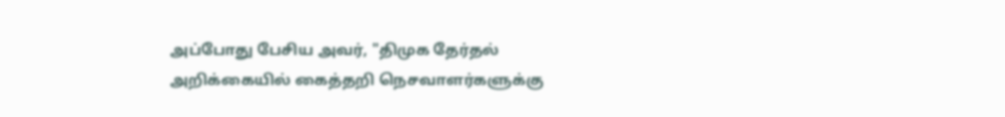அப்போது பேசிய அவர், "திமுக தேர்தல் அறிக்கையில் கைத்தறி நெசவாளர்களுக்கு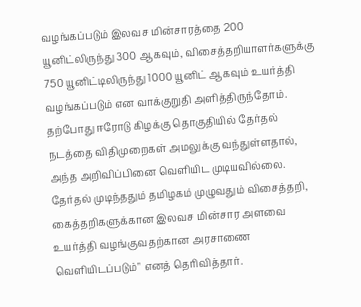வழங்கப்படும் இலவச மின்சாரத்தை 200 யூனிட்லிருந்து 300 ஆகவும், விசைத்தறியாளர்களுக்கு 750 யூனிட்டிலிருந்து 1000 யூனிட் ஆகவும் உயர்த்தி வழங்கப்படும் என வாக்குறுதி அளித்திருந்தோம். தற்போது ஈரோடு கிழக்கு தொகுதியில் தேர்தல் நடத்தை விதிமுறைகள் அமலுக்கு வந்துள்ளதால், அந்த அறிவிப்பினை வெளியிட முடியவில்லை. தேர்தல் முடிந்ததும் தமிழகம் முழுவதும் விசைத்தறி, கைத்தறிகளுக்கான இலவச மின்சார அளவை உயர்த்தி வழங்குவதற்கான அரசாணை வெளியிடப்படும்" எனத் தெரிவித்தார்.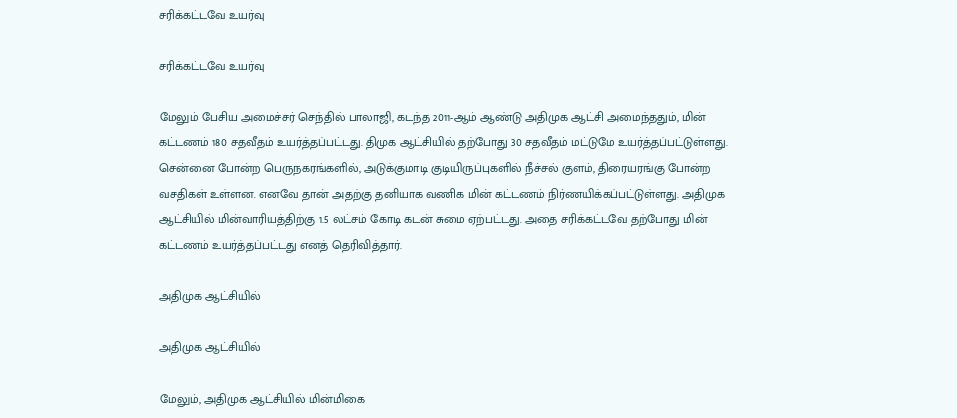சரிக்கட்டவே உயர்வு

சரிக்கட்டவே உயர்வு

மேலும் பேசிய அமைச்சர் செந்தில் பாலாஜி, கடந்த 2011-ஆம் ஆண்டு அதிமுக ஆட்சி அமைந்ததும், மின் கட்டணம் 180 சதவீதம் உயர்த்தப்பட்டது. திமுக ஆட்சியில் தற்போது 30 சதவீதம் மட்டுமே உயர்த்தப்பட்டுள்ளது. சென்னை போன்ற பெருநகரங்களில், அடுக்குமாடி குடியிருப்புகளில் நீச்சல் குளம், திரையரங்கு போன்ற வசதிகள் உள்ளன. எனவே தான் அதற்கு தனியாக வணிக மின் கட்டணம் நிர்ணயிக்கப்பட்டுள்ளது. அதிமுக ஆட்சியில் மின்வாரியத்திற்கு 1.5 லட்சம் கோடி கடன் சுமை ஏற்பட்டது. அதை சரிக்கட்டவே தற்போது மின் கட்டணம் உயர்த்தப்பட்டது எனத் தெரிவித்தார்.

அதிமுக ஆட்சியில்

அதிமுக ஆட்சியில்

மேலும், அதிமுக ஆட்சியில் மின்மிகை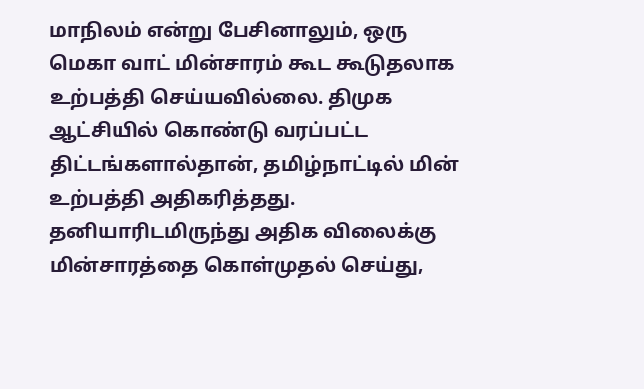மாநிலம் என்று பேசினாலும், ஒரு மெகா வாட் மின்சாரம் கூட கூடுதலாக உற்பத்தி செய்யவில்லை. திமுக ஆட்சியில் கொண்டு வரப்பட்ட திட்டங்களால்தான், தமிழ்நாட்டில் மின் உற்பத்தி அதிகரித்தது. தனியாரிடமிருந்து அதிக விலைக்கு மின்சாரத்தை கொள்முதல் செய்து,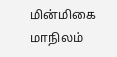மின்மிகை மாநிலம்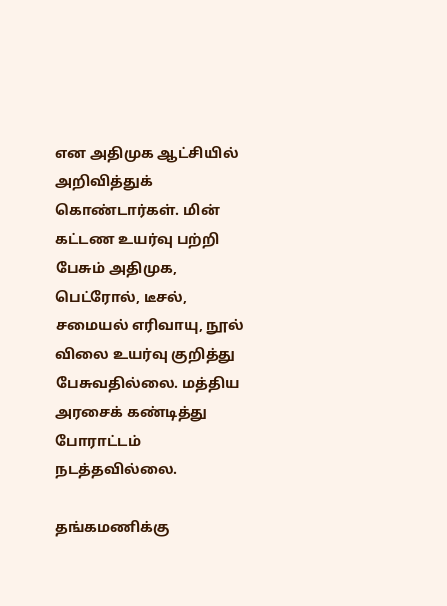என அதிமுக ஆட்சியில் அறிவித்துக் கொண்டார்கள். மின் கட்டண உயர்வு பற்றி பேசும் அதிமுக, பெட்ரோல், டீசல், சமையல் எரிவாயு, நூல் விலை உயர்வு குறித்து பேசுவதில்லை. மத்திய அரசைக் கண்டித்து போராட்டம் நடத்தவில்லை.

தங்கமணிக்கு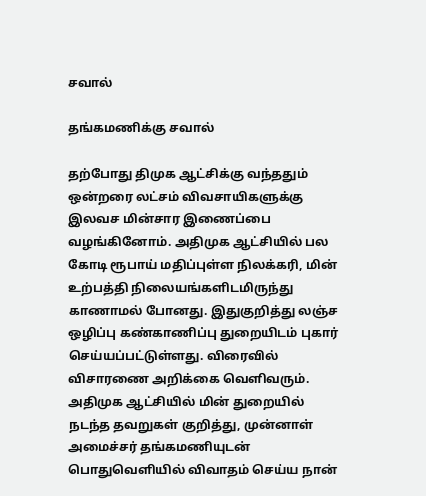சவால்

தங்கமணிக்கு சவால்

தற்போது திமுக ஆட்சிக்கு வந்ததும் ஒன்றரை லட்சம் விவசாயிகளுக்கு இலவச மின்சார இணைப்பை வழங்கினோம். அதிமுக ஆட்சியில் பல கோடி ரூபாய் மதிப்புள்ள நிலக்கரி, மின் உற்பத்தி நிலையங்களிடமிருந்து காணாமல் போனது. இதுகுறித்து லஞ்ச ஒழிப்பு கண்காணிப்பு துறையிடம் புகார் செய்யப்பட்டுள்ளது. விரைவில் விசாரணை அறிக்கை வெளிவரும். அதிமுக ஆட்சியில் மின் துறையில் நடந்த தவறுகள் குறித்து, முன்னாள் அமைச்சர் தங்கமணியுடன் பொதுவெளியில் விவாதம் செய்ய நான்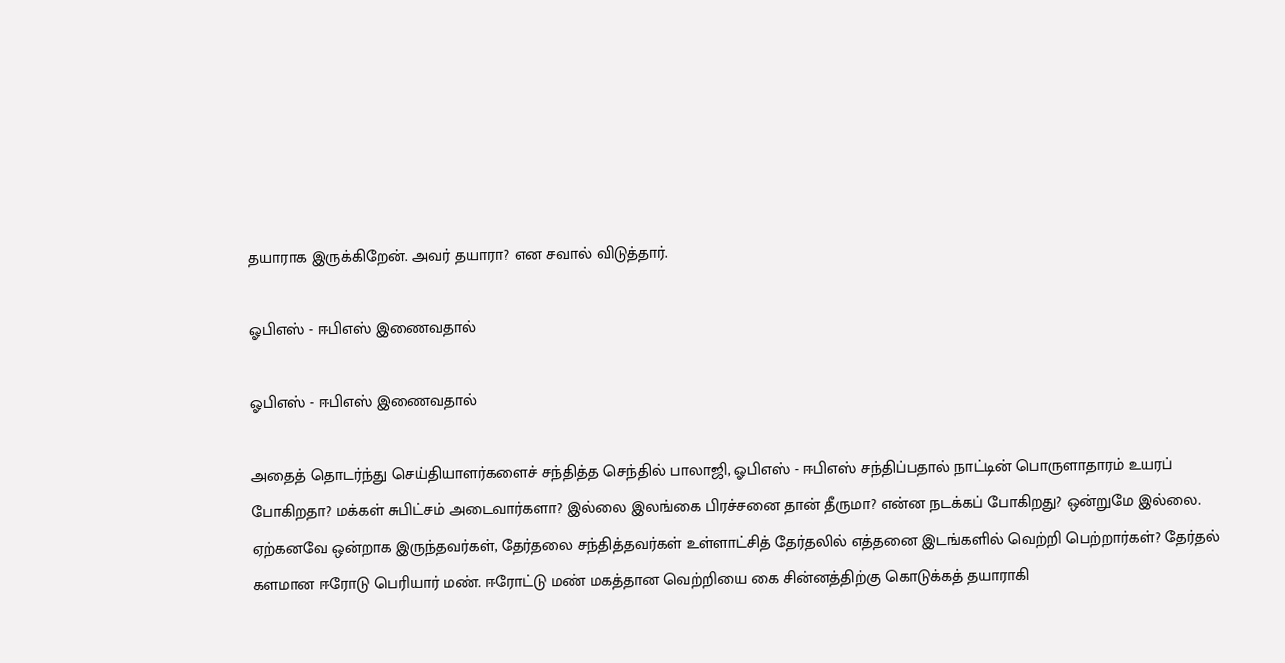தயாராக இருக்கிறேன். அவர் தயாரா? என சவால் விடுத்தார்.

ஓபிஎஸ் - ஈபிஎஸ் இணைவதால்

ஓபிஎஸ் - ஈபிஎஸ் இணைவதால்

அதைத் தொடர்ந்து செய்தியாளர்களைச் சந்தித்த செந்தில் பாலாஜி, ஓபிஎஸ் - ஈபிஎஸ் சந்திப்பதால் நாட்டின் பொருளாதாரம் உயரப் போகிறதா? மக்கள் சுபிட்சம் அடைவார்களா? இல்லை இலங்கை பிரச்சனை தான் தீருமா? என்ன நடக்கப் போகிறது? ஒன்றுமே இல்லை. ஏற்கனவே ஒன்றாக இருந்தவர்கள், தேர்தலை சந்தித்தவர்கள் உள்ளாட்சித் தேர்தலில் எத்தனை இடங்களில் வெற்றி பெற்றார்கள்? தேர்தல் களமான ஈரோடு பெரியார் மண். ஈரோட்டு மண் மகத்தான வெற்றியை கை சின்னத்திற்கு கொடுக்கத் தயாராகி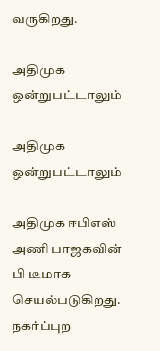வருகிறது.

அதிமுக ஒன்றுபட்டாலும்

அதிமுக ஒன்றுபட்டாலும்

அதிமுக ஈபிஎஸ் அணி பாஜகவின் பி டீமாக செயல்படுகிறது. நகர்ப்புற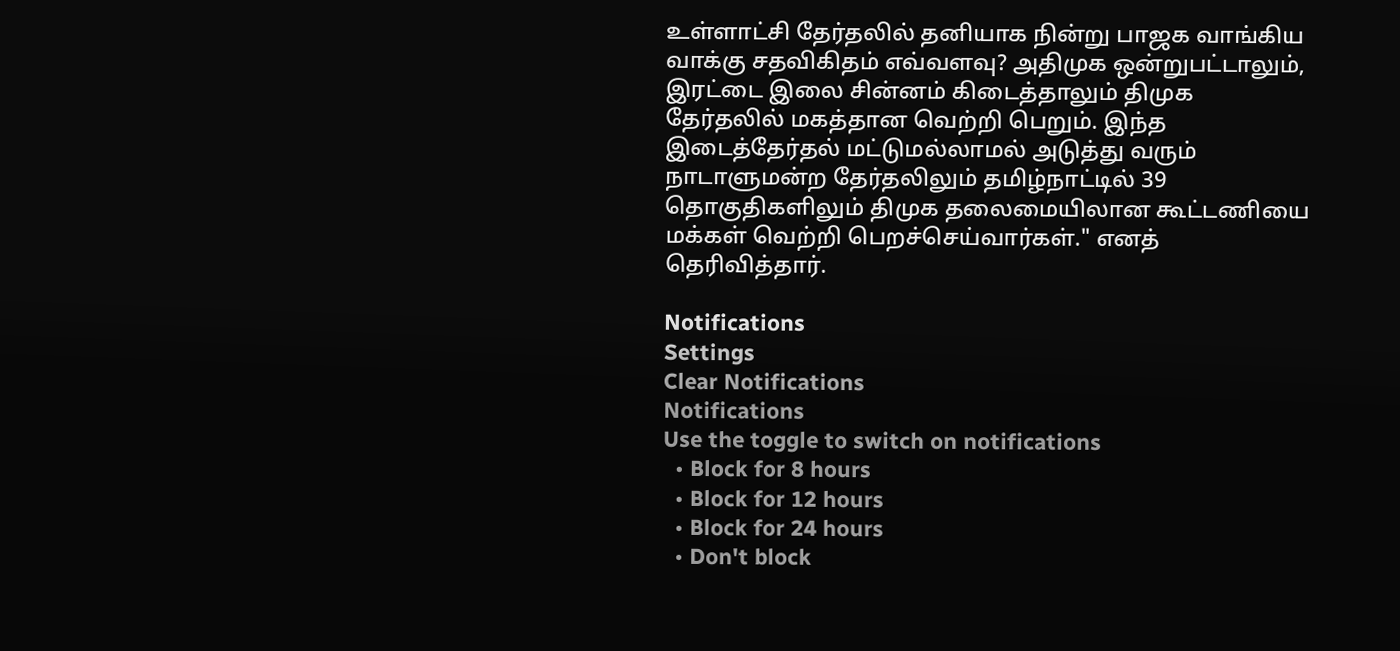உள்ளாட்சி தேர்தலில் தனியாக நின்று பாஜக வாங்கிய வாக்கு சதவிகிதம் எவ்வளவு? அதிமுக ஒன்றுபட்டாலும், இரட்டை இலை சின்னம் கிடைத்தாலும் திமுக தேர்தலில் மகத்தான வெற்றி பெறும். இந்த இடைத்தேர்தல் மட்டுமல்லாமல் அடுத்து வரும் நாடாளுமன்ற தேர்தலிலும் தமிழ்நாட்டில் 39 தொகுதிகளிலும் திமுக தலைமையிலான கூட்டணியை மக்கள் வெற்றி பெறச்செய்வார்கள்." எனத் தெரிவித்தார்.

Notifications
Settings
Clear Notifications
Notifications
Use the toggle to switch on notifications
  • Block for 8 hours
  • Block for 12 hours
  • Block for 24 hours
  • Don't block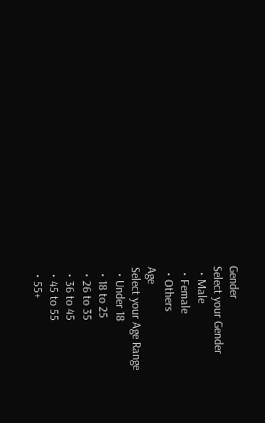Gender
Select your Gender
  • Male
  • Female
  • Others
Age
Select your Age Range
  • Under 18
  • 18 to 25
  • 26 to 35
  • 36 to 45
  • 45 to 55
  • 55+